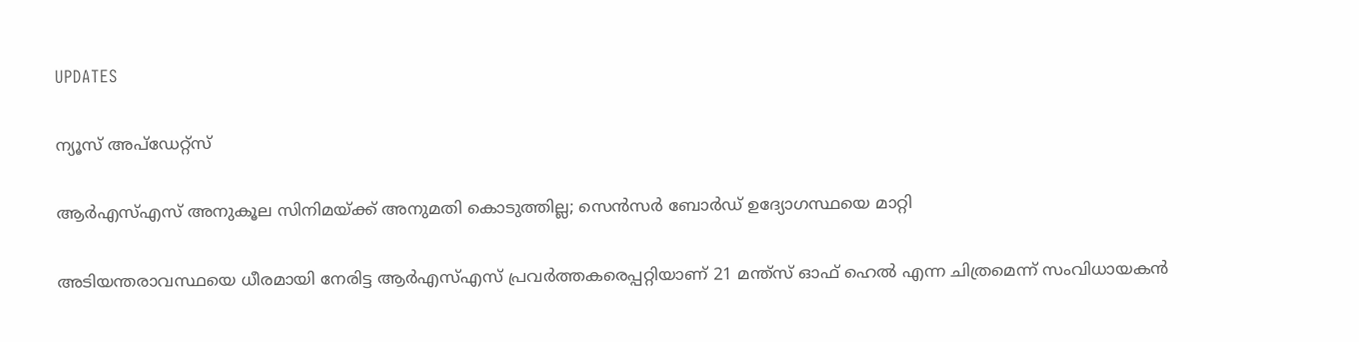UPDATES

ന്യൂസ് അപ്ഡേറ്റ്സ്

ആര്‍എസ്എസ് അനുകൂല സിനിമയ്ക്ക് അനുമതി കൊടുത്തില്ല; സെന്‍സര്‍ ബോര്‍ഡ് ഉദ്യോഗസ്ഥയെ മാറ്റി

അടിയന്തരാവസ്ഥയെ ധീരമായി നേരിട്ട ആര്‍എസ്എസ് പ്രവര്‍ത്തകരെപ്പറ്റിയാണ് 21 മന്ത്‌സ് ഓഫ് ഹെല്‍ എന്ന ചിത്രമെന്ന് സംവിധായകന്‍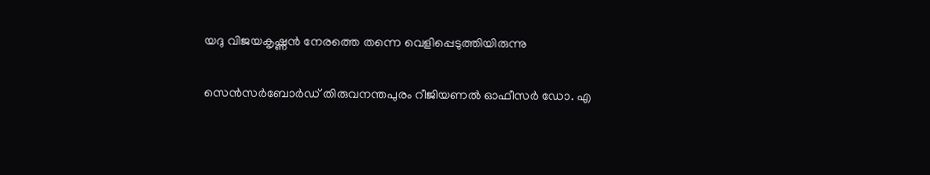യദു വിജയകൃഷ്ണന്‍ നേരത്തെ തന്നെ വെളിപ്പെടുത്തിയിരുന്നു

സെന്‍സര്‍ബോര്‍ഡ് തിരുവനന്തപുരം റീജിയണല്‍ ഓഫീസര്‍ ഡോ. എ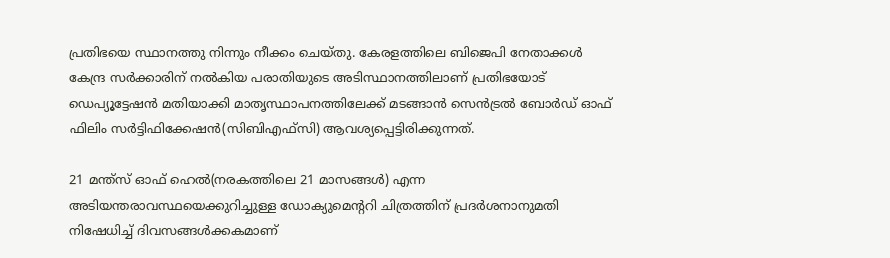പ്രതിഭയെ സ്ഥാനത്തു നിന്നും നീക്കം ചെയ്തു. കേരളത്തിലെ ബിജെപി നേതാക്കള്‍ കേന്ദ്ര സര്‍ക്കാരിന് നല്‍കിയ പരാതിയുടെ അടിസ്ഥാനത്തിലാണ് പ്രതിഭയോട് ഡെപ്യൂട്ടേഷന്‍ മതിയാക്കി മാതൃസ്ഥാപനത്തിലേക്ക് മടങ്ങാന്‍ സെന്‍ട്രല്‍ ബോര്‍ഡ് ഓഫ് ഫിലിം സര്‍ട്ടിഫിക്കേഷന്‍(സിബിഎഫ്‌സി) ആവശ്യപ്പെട്ടിരിക്കുന്നത്.

21 മന്ത്‌സ് ഓഫ് ഹെല്‍(നരകത്തിലെ 21 മാസങ്ങള്‍) എന്ന അടിയന്തരാവസ്ഥയെക്കുറിച്ചുള്ള ഡോക്യുമെന്ററി ചിത്രത്തിന് പ്രദര്‍ശനാനുമതി നിഷേധിച്ച് ദിവസങ്ങള്‍ക്കകമാണ്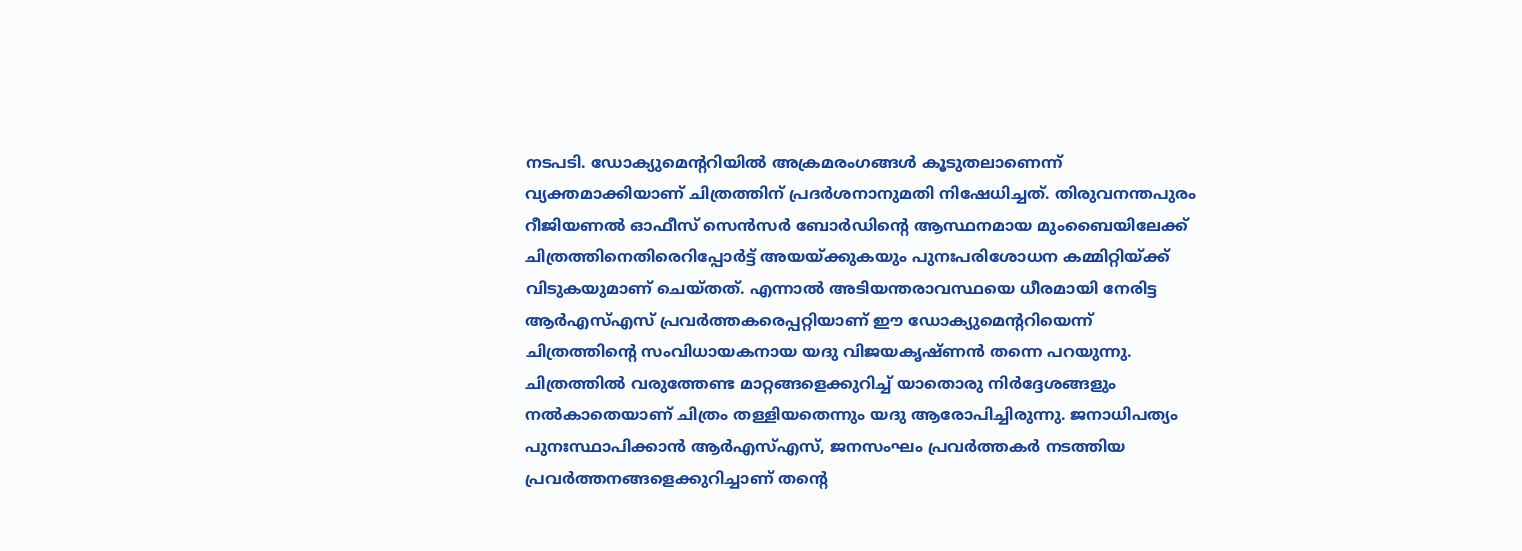നടപടി. ഡോക്യുമെന്ററിയില്‍ അക്രമരംഗങ്ങള്‍ കൂടുതലാണെന്ന് വ്യക്തമാക്കിയാണ് ചിത്രത്തിന് പ്രദര്‍ശനാനുമതി നിഷേധിച്ചത്. തിരുവനന്തപുരം റീജിയണല്‍ ഓഫീസ് സെന്‍സര്‍ ബോര്‍ഡിന്റെ ആസ്ഥനമായ മുംബൈയിലേക്ക് ചിത്രത്തിനെതിരെറിപ്പോര്‍ട്ട് അയയ്ക്കുകയും പുനഃപരിശോധന കമ്മിറ്റിയ്ക്ക് വിടുകയുമാണ് ചെയ്തത്. എന്നാല്‍ അടിയന്തരാവസ്ഥയെ ധീരമായി നേരിട്ട ആര്‍എസ്എസ് പ്രവര്‍ത്തകരെപ്പറ്റിയാണ് ഈ ഡോക്യുമെന്ററിയെന്ന് ചിത്രത്തിന്റെ സംവിധായകനായ യദു വിജയകൃഷ്ണന്‍ തന്നെ പറയുന്നു. ചിത്രത്തില്‍ വരുത്തേണ്ട മാറ്റങ്ങളെക്കുറിച്ച് യാതൊരു നിര്‍ദ്ദേശങ്ങളും നല്‍കാതെയാണ് ചിത്രം തള്ളിയതെന്നും യദു ആരോപിച്ചിരുന്നു. ജനാധിപത്യം പുനഃസ്ഥാപിക്കാന്‍ ആര്‍എസ്എസ്, ജനസംഘം പ്രവര്‍ത്തകര്‍ നടത്തിയ പ്രവര്‍ത്തനങ്ങളെക്കുറിച്ചാണ് തന്റെ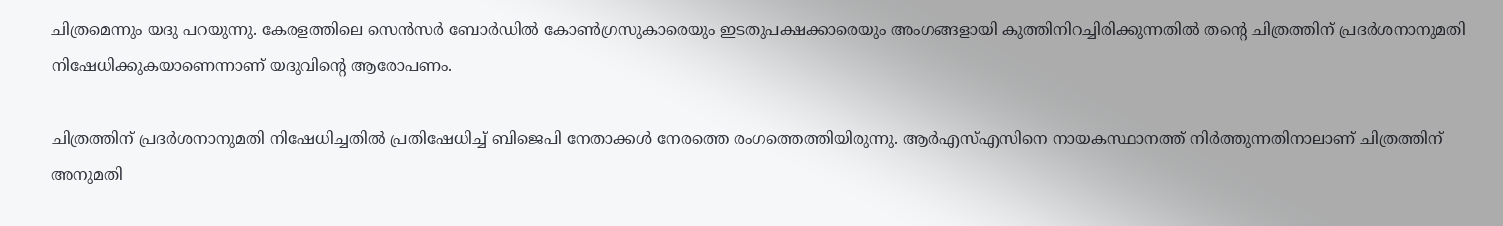ചിത്രമെന്നും യദു പറയുന്നു. കേരളത്തിലെ സെന്‍സര്‍ ബോര്‍ഡില്‍ കോണ്‍ഗ്രസുകാരെയും ഇടതുപക്ഷക്കാരെയും അംഗങ്ങളായി കുത്തിനിറച്ചിരിക്കുന്നതില്‍ തന്റെ ചിത്രത്തിന് പ്രദര്‍ശനാനുമതി നിഷേധിക്കുകയാണെന്നാണ് യദുവിന്റെ ആരോപണം.

ചിത്രത്തിന് പ്രദര്‍ശനാനുമതി നിഷേധിച്ചതില്‍ പ്രതിഷേധിച്ച് ബിജെപി നേതാക്കള്‍ നേരത്തെ രംഗത്തെത്തിയിരുന്നു. ആര്‍എസ്എസിനെ നായകസ്ഥാനത്ത് നിര്‍ത്തുന്നതിനാലാണ് ചിത്രത്തിന് അനുമതി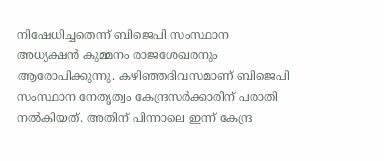നിഷേധിച്ചതെന്ന് ബിജെപി സംസ്ഥാന അധ്യക്ഷന്‍ കുമ്മനം രാജശേഖരനും ആരോപിക്കുന്നു. കഴിഞ്ഞദിവസമാണ് ബിജെപി സംസ്ഥാന നേതൃത്വം കേന്ദ്രസര്‍ക്കാരിന് പരാതി നല്‍കിയത്. അതിന് പിന്നാലെ ഇന്ന് കേന്ദ്ര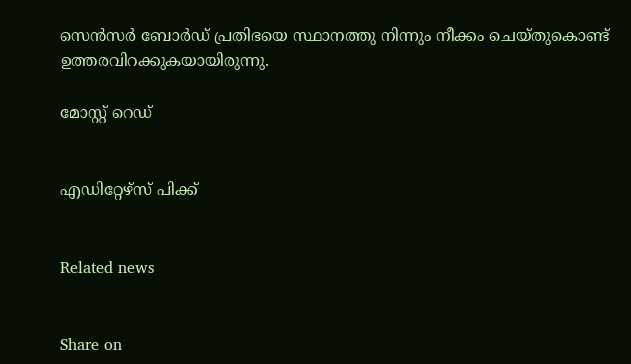സെന്‍സര്‍ ബോര്‍ഡ് പ്രതിഭയെ സ്ഥാനത്തു നിന്നും നീക്കം ചെയ്തുകൊണ്ട് ഉത്തരവിറക്കുകയായിരുന്നു.

മോസ്റ്റ് റെഡ്


എഡിറ്റേഴ്സ് പിക്ക്


Related news


Share on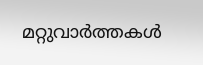മറ്റുവാര്‍ത്തകള്‍